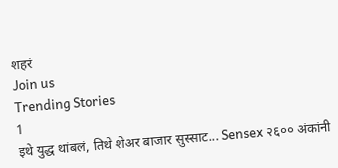शहरं
Join us
Trending Stories
1
इथे युद्ध थांबलं, तिथे शेअर बाजार सुस्साट... Sensex २६०० अंकांनी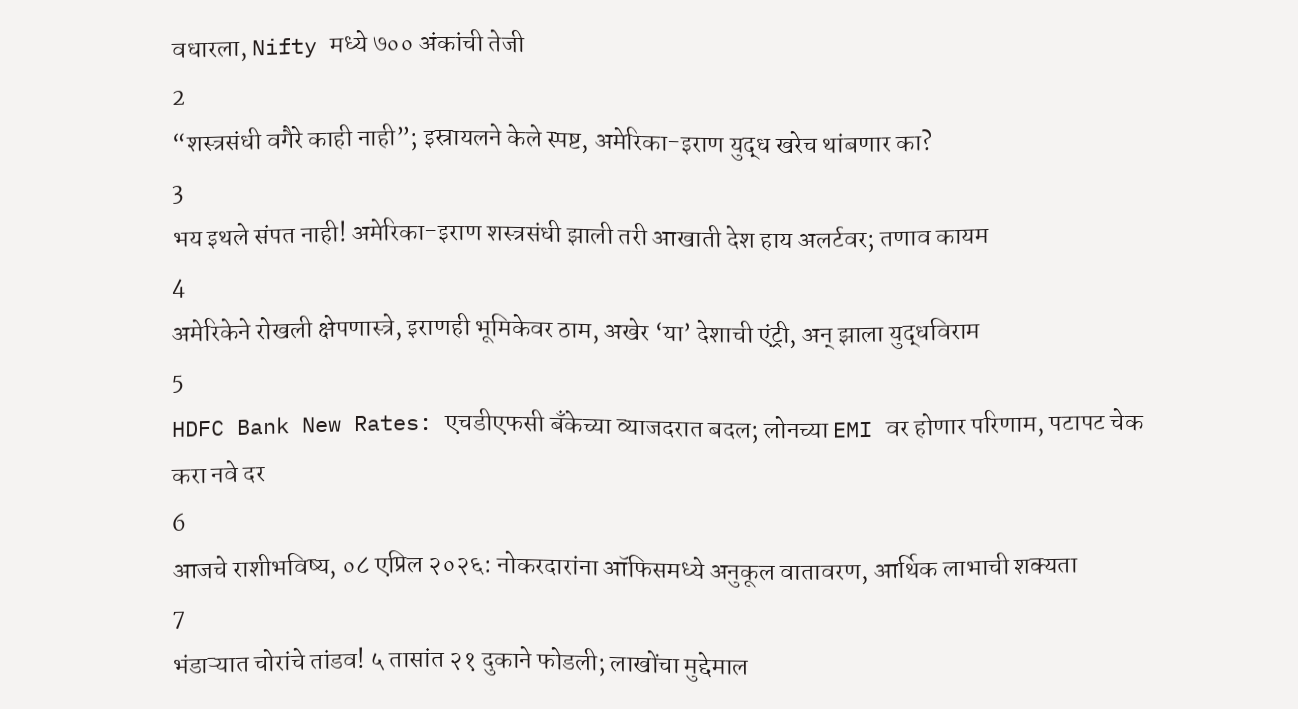वधारला, Nifty मध्ये ७०० अंकांची तेजी
2
“शस्त्रसंधी वगैरे काही नाही”; इस्रायलने केले स्पष्ट, अमेरिका-इराण युद्ध खरेच थांबणार का?
3
भय इथले संपत नाही! अमेरिका-इराण शस्त्रसंधी झाली तरी आखाती देश हाय अलर्टवर; तणाव कायम
4
अमेरिकेने रोखली क्षेपणास्त्रे, इराणही भूमिकेवर ठाम, अखेर ‘या’ देशाची एंट्री, अन् झाला युद्धविराम
5
HDFC Bank New Rates: एचडीएफसी बँकेच्या व्याजदरात बदल; लोनच्या EMI वर होणार परिणाम, पटापट चेक करा नवे दर
6
आजचे राशीभविष्य, ०८ एप्रिल २०२६: नोकरदारांना ऑफिसमध्ये अनुकूल वातावरण, आर्थिक लाभाची शक्यता
7
भंडाऱ्यात चोरांचे तांडव! ५ तासांत २१ दुकाने फोडली; लाखोंचा मुद्देमाल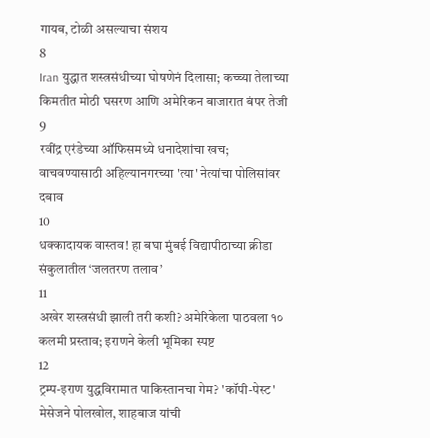गायब, टोळी असल्याचा संशय
8
Iran युद्धात शस्त्रसंधीच्या घोषणेनं दिलासा; कच्च्या तेलाच्या किमतीत मोठी घसरण आणि अमेरिकन बाजारात बंपर तेजी
9
रवींद्र एरंडेच्या ऑफिसमध्ये धनादेशांचा खच; वाचवण्यासाठी अहिल्यानगरच्या 'त्या' नेत्यांचा पोलिसांवर दबाव
10
धक्कादायक वास्तव! हा बघा मुंबई विद्यापीठाच्या क्रीडा संकुलातील ‘जलतरण तलाव’
11
अखेर शस्त्रसंधी झाली तरी कशी? अमेरिकेला पाठवला १० कलमी प्रस्ताव; इराणने केली भूमिका स्पष्ट
12
ट्रम्प-इराण युद्धविरामात पाकिस्तानचा गेम? 'कॉपी-पेस्ट' मेसेजने पोलखोल, शाहबाज यांची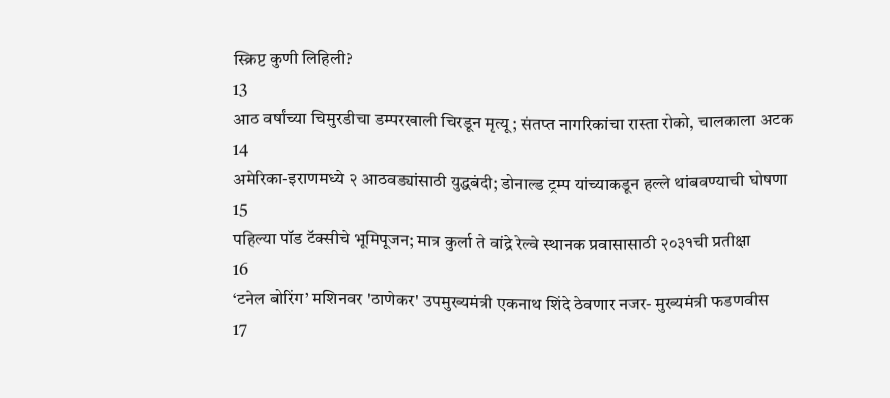स्क्रिप्ट कुणी लिहिली?
13
आठ वर्षांच्या चिमुरडीचा डम्परखाली चिरडून मृत्यू; संतप्त नागरिकांचा रास्ता रोको, चालकाला अटक
14
अमेरिका-इराणमध्ये २ आठवड्यांसाठी युद्धबंदी; डोनाल्ड ट्रम्प यांच्याकडून हल्ले थांबवण्याची घोषणा
15
पहिल्या पॉड टॅक्सीचे भूमिपूजन; मात्र कुर्ला ते वांद्रे रेल्वे स्थानक प्रवासासाठी २०३१ची प्रतीक्षा
16
‘टनेल बोरिंग’ मशिनवर 'ठाणेकर' उपमुख्यमंत्री एकनाथ शिंदे ठेवणार नजर- मुख्यमंत्री फडणवीस
17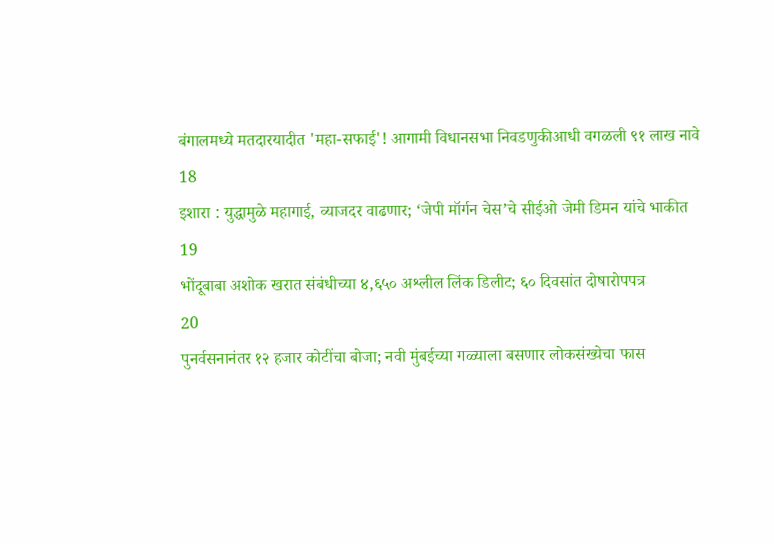बंगालमध्ये मतदारयादीत 'महा-सफाई'! आगामी विधानसभा निवडणुकीआधी वगळली ९१ लाख नावे
18
इशारा : युद्धामुळे महागाई, व्याजदर वाढणार; ‘जेपी मॉर्गन चेस’चे सीईओ जेमी डिमन यांचे भाकीत
19
भोंदूबाबा अशोक खरात संबंधीच्या ४,६५० अश्लील लिंक डिलीट; ६० दिवसांत दोषारोपपत्र
20
पुनर्वसनानंतर १२ हजार कोटींचा बोजा; नवी मुंबईच्या गळ्याला बसणार लोकसंख्येचा फास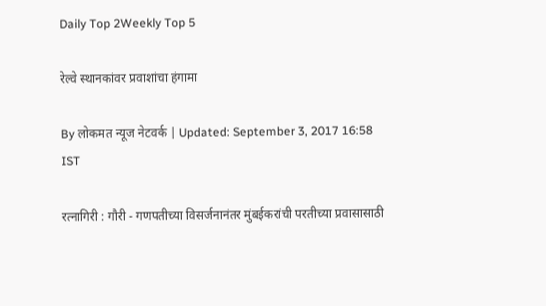Daily Top 2Weekly Top 5

रेल्वे स्थानकांवर प्रवाशांचा हंगामा

By लोकमत न्यूज नेटवर्क | Updated: September 3, 2017 16:58 IST

रत्नागिरी : गौरी - गणपतीच्या विसर्जनानंतर मुंबईकरांची परतीच्या प्रवासासाठी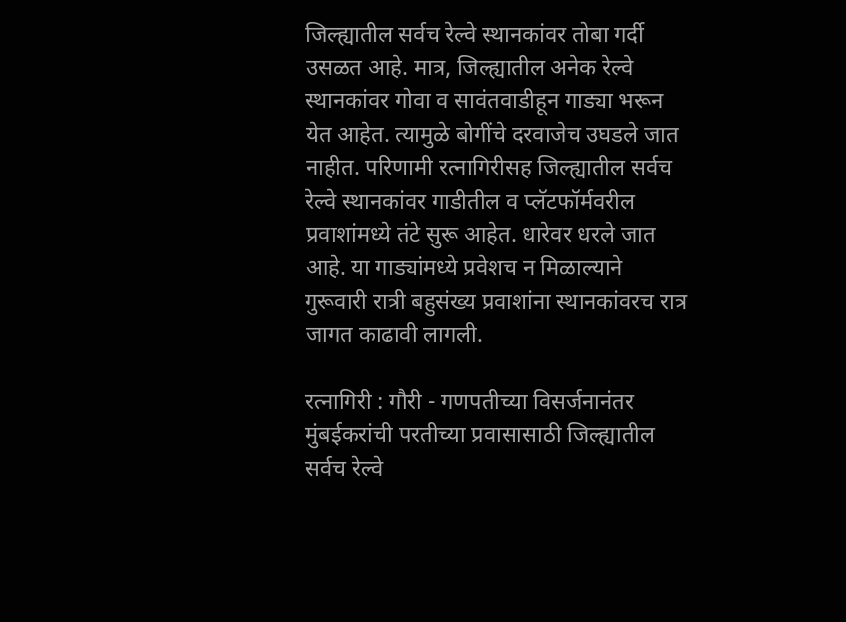जिल्ह्यातील सर्वच रेल्वे स्थानकांवर तोबा गर्दी उसळत आहे. मात्र, जिल्ह्यातील अनेक रेल्वे स्थानकांवर गोवा व सावंतवाडीहून गाड्या भरून येत आहेत. त्यामुळे बोगींचे दरवाजेच उघडले जात नाहीत. परिणामी रत्नागिरीसह जिल्ह्यातील सर्वच रेल्वे स्थानकांवर गाडीतील व प्लॅटफॉर्मवरील प्रवाशांमध्ये तंटे सुरू आहेत. धारेवर धरले जात आहे. या गाड्यांमध्ये प्रवेशच न मिळाल्याने गुरूवारी रात्री बहुसंख्य प्रवाशांना स्थानकांवरच रात्र जागत काढावी लागली.

रत्नागिरी : गौरी - गणपतीच्या विसर्जनानंतर मुंबईकरांची परतीच्या प्रवासासाठी जिल्ह्यातील सर्वच रेल्वे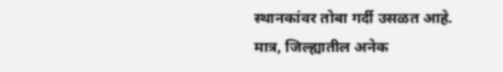स्थानकांवर तोबा गर्दी उसळत आहे. मात्र, जिल्ह्यातील अनेक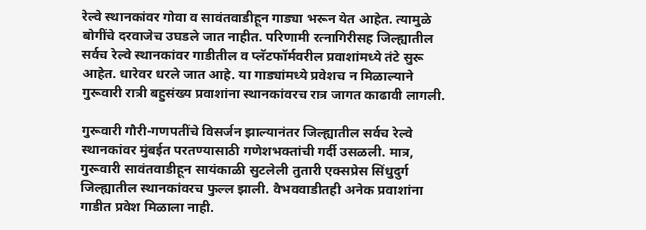रेल्वे स्थानकांवर गोवा व सावंतवाडीहून गाड्या भरून येत आहेत. त्यामुळे बोगींचे दरवाजेच उघडले जात नाहीत. परिणामी रत्नागिरीसह जिल्ह्यातील सर्वच रेल्वे स्थानकांवर गाडीतील व प्लॅटफॉर्मवरील प्रवाशांमध्ये तंटे सुरू आहेत. धारेवर धरले जात आहे. या गाड्यांमध्ये प्रवेशच न मिळाल्याने गुरूवारी रात्री बहुसंख्य प्रवाशांना स्थानकांवरच रात्र जागत काढावी लागली.

गुरूवारी गौरी-गणपतींचे विसर्जन झाल्यानंतर जिल्ह्यातील सर्वच रेल्वे स्थानकांवर मुंबईत परतण्यासाठी गणेशभक्तांची गर्दी उसळली. मात्र, गुरूवारी सावंतवाडीहून सायंकाळी सुटलेली तुतारी एक्सप्रेस सिंधुदुर्ग जिल्ह्यातील स्थानकांवरच फुल्ल झाली. वैभववाडीतही अनेक प्रवाशांना गाडीत प्रवेश मिळाला नाही.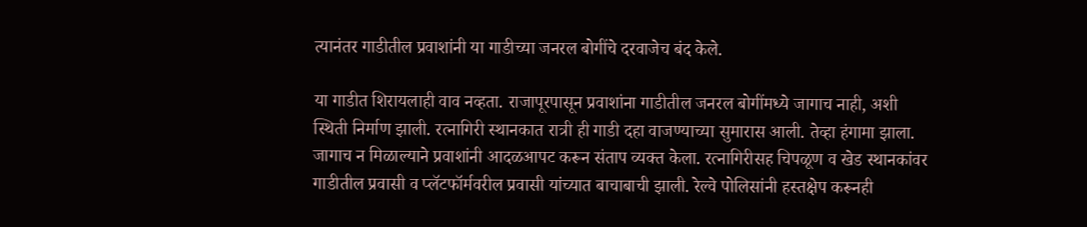त्यानंतर गाडीतील प्रवाशांनी या गाडीच्या जनरल बोगींचे दरवाजेच बंद केले.

या गाडीत शिरायलाही वाव नव्हता. राजापूरपासून प्रवाशांना गाडीतील जनरल बोगींमध्ये जागाच नाही, अशी स्थिती निर्माण झाली. रत्नागिरी स्थानकात रात्री ही गाडी दहा वाजण्याच्या सुमारास आली. तेव्हा हंगामा झाला. जागाच न मिळाल्याने प्रवाशांनी आदळआपट करून संताप व्यक्त केला. रत्नागिरीसह चिपळूण व खेड स्थानकांवर गाडीतील प्रवासी व प्लॅटफॉर्मवरील प्रवासी यांच्यात बाचाबाची झाली. रेल्वे पोलिसांनी हस्तक्षेप करूनही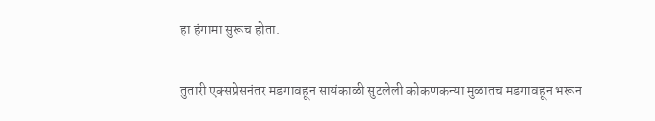हा हंगामा सुरूच होता.

तुतारी एक्सप्रेसनंतर मडगावहून सायंकाळी सुटलेली कोकणकन्या मुळातच मडगावहून भरून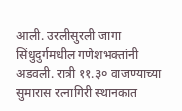आली. उरलीसुरली जागा सिंधुदुर्गमधील गणेशभक्तांनी अडवली. रात्री ११.३० वाजण्याच्या सुमारास रत्नागिरी स्थानकात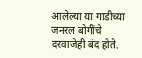आलेल्या या गाडीच्या जनरल बोगींचे दरवाजेही बंद होते.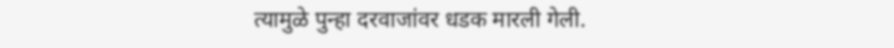त्यामुळे पुन्हा दरवाजांवर धडक मारली गेली.